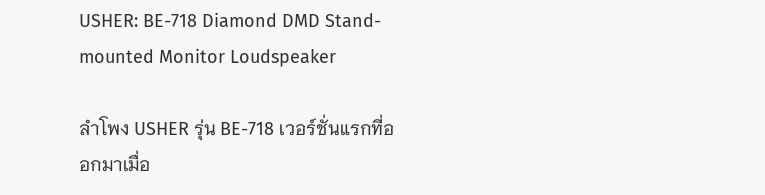USHER: BE-718 Diamond DMD Stand-mounted Monitor Loudspeaker

ลำโพง USHER รุ่น BE-718 เวอร์ชั่นแรกที่ออกมาเมื่อ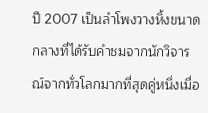ปี 2007 เป็นลำโพงวางหิ้งขนาดกลางที่ได้รับคำชมจากนักวิจารณ์จากทั่วโลกมากที่สุดคู่หนึ่งเมื่อ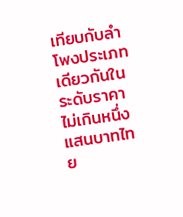เทียบกับลำโพงประเภทเดียวกันในระดับราคาไม่เกินหนึ่งแสนบาทไทย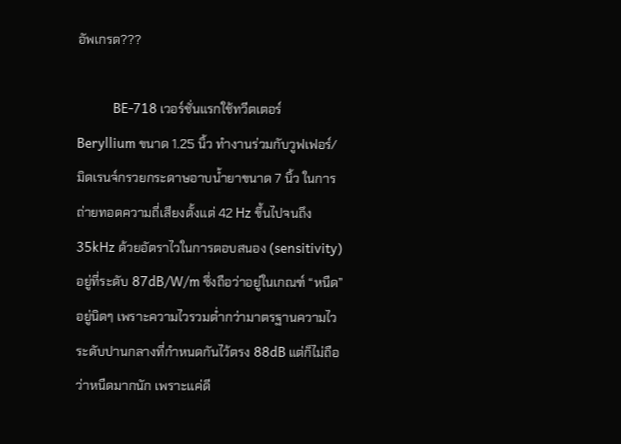อัพเกรด???

            BE-718 เวอร์ชั่นแรกใช้ทวีตเตอร์ Beryllium ขนาด 1.25 นิ้ว ทำงานร่วมกับวูฟเฟอร์/มิดเรนจ์กรวยกระดาษอาบน้ำยาขนาด 7 นิ้ว ในการถ่ายทอดความถี่เสียงตั้งแต่ 42 Hz ขึ้นไปจนถึง 35kHz ด้วยอัตราไวในการตอบสนอง (sensitivity) อยู่ที่ระดับ 87dB/W/m ซึ่งถือว่าอยู่ในเกณฑ์ “หนืด” อยู่นิดๆ เพราะความไวรวมต่ำกว่ามาตรฐานความไวระดับปานกลางที่กำหนดกันไว้ตรง 88dB แต่ก็ไม่ถือว่าหนืดมากนัก เพราะแค่ดี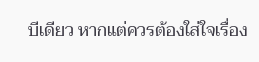บีเดียว หากแต่ควรต้องใส่ใจเรื่อง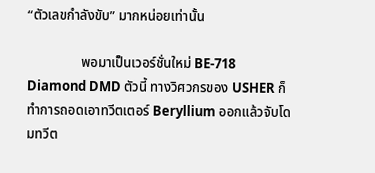“ตัวเลขกำลังขับ” มากหน่อยเท่านั้น

                พอมาเป็นเวอร์ชั่นใหม่ BE-718 Diamond DMD ตัวนี้ ทางวิศวกรของ USHER ก็ทำการถอดเอาทวีตเตอร์ Beryllium ออกแล้วจับโดมทวีต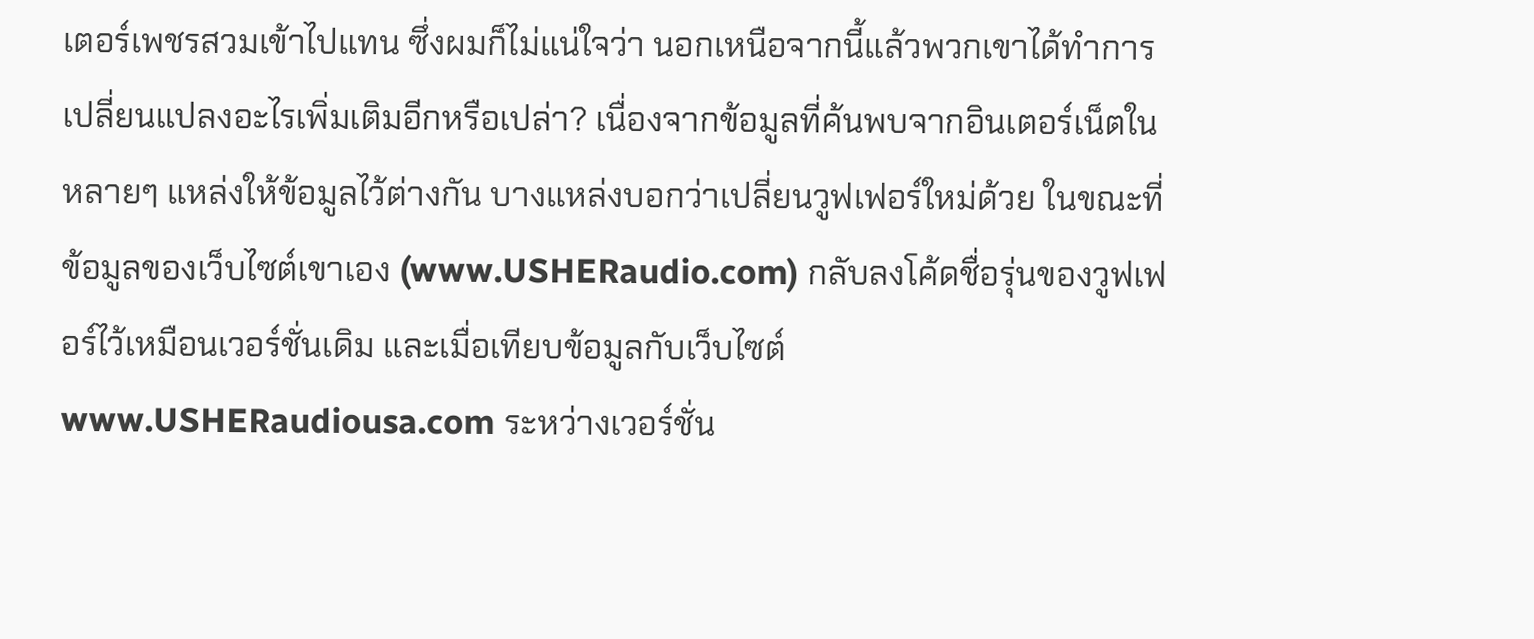เตอร์เพชรสวมเข้าไปแทน ซึ่งผมก็ไม่แน่ใจว่า นอกเหนือจากนี้แล้วพวกเขาได้ทำการเปลี่ยนแปลงอะไรเพิ่มเติมอีกหรือเปล่า? เนื่องจากข้อมูลที่ค้นพบจากอินเตอร์เน็ตในหลายๆ แหล่งให้ข้อมูลไว้ต่างกัน บางแหล่งบอกว่าเปลี่ยนวูฟเฟอร์ใหม่ด้วย ในขณะที่ข้อมูลของเว็บไซต์เขาเอง (www.USHERaudio.com) กลับลงโค้ดชื่อรุ่นของวูฟเฟอร์ไว้เหมือนเวอร์ชั่นเดิม และเมื่อเทียบข้อมูลกับเว็บไซต์ www.USHERaudiousa.com ระหว่างเวอร์ชั่น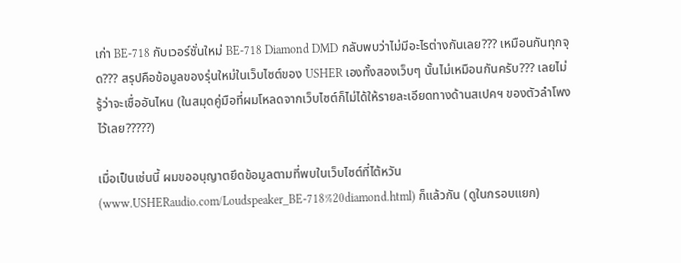เก่า BE-718 กับเวอร์ชั่นใหม่ BE-718 Diamond DMD กลับพบว่าไม่มีอะไรต่างกันเลย??? เหมือนกันทุกจุด??? สรุปคือข้อมูลของรุ่นใหม่ในเว็บไซต์ของ USHER เองทั้งสองเว็บๆ นั้นไม่เหมือนกันครับ??? เลยไม่รู้ว่าจะเชื่ออันไหน (ในสมุดคู่มือที่ผมโหลดจากเว็บไซต์ก็ไม่ได้ให้รายละเอียดทางด้านสเปคฯ ของตัวลำโพงไว้เลย?????)

เมื่อเป็นเช่นนี้ ผมขออนุญาตยึดข้อมูลตามที่พบในเว็บไซต์ที่ไต้หวัน(www.USHERaudio.com/Loudspeaker_BE-718%20diamond.html) ก็แล้วกัน (ดูในกรอบแยก)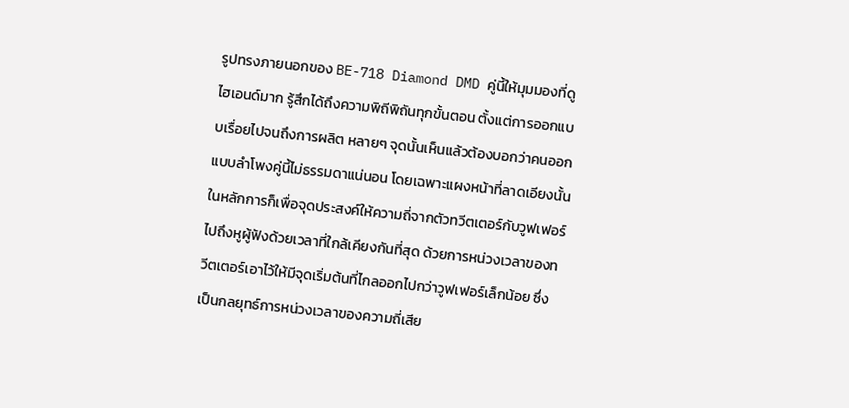รูปทรงภายนอกของ BE-718 Diamond DMD คู่นี้ให้มุมมองที่ดูไฮเอนด์มาก รู้สึกได้ถึงความพิถีพิถันทุกขั้นตอน ตั้งแต่การออกแบบเรื่อยไปจนถึงการผลิต หลายๆ จุดนั้นเห็นแล้วต้องบอกว่าคนออกแบบลำโพงคู่นี้ไม่ธรรมดาแน่นอน โดยเฉพาะแผงหน้าที่ลาดเอียงนั้นในหลักการก็เพื่อจุดประสงค์ให้ความถี่จากตัวทวีตเตอร์กับวูฟเฟอร์ไปถึงหูผู้ฟังด้วยเวลาที่ใกล้เคียงกันที่สุด ด้วยการหน่วงเวลาของทวีตเตอร์เอาไว้ให้มีจุดเริ่มต้นที่ไกลออกไปกว่าวูฟเฟอร์เล็กน้อย ซึ่งเป็นกลยุทธ์การหน่วงเวลาของความถี่เสีย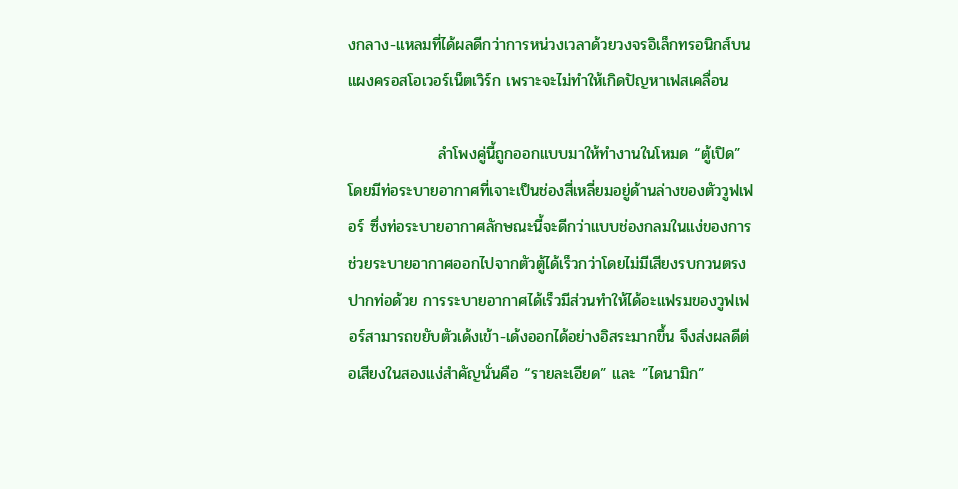งกลาง-แหลมที่ได้ผลดีกว่าการหน่วงเวลาด้วยวงจรอิเล็กทรอนิกส์บนแผงครอสโอเวอร์เน็ตเวิร์ก เพราะจะไม่ทำให้เกิดปัญหาเฟสเคลื่อน

                ลำโพงคู่นี้ถูกออกแบบมาให้ทำงานในโหมด “ตู้เปิด” โดยมีท่อระบายอากาศที่เจาะเป็นช่องสี่เหลี่ยมอยู่ด้านล่างของตัววูฟเฟอร์ ซึ่งท่อระบายอากาศลักษณะนี้จะดีกว่าแบบช่องกลมในแง่ของการช่วยระบายอากาศออกไปจากตัวตู้ได้เร็วกว่าโดยไม่มีเสียงรบกวนตรงปากท่อด้วย การระบายอากาศได้เร็วมีส่วนทำให้ได้อะแฟรมของวูฟเฟอร์สามารถขยับตัวเด้งเข้า-เด้งออกได้อย่างอิสระมากขึ้น จึงส่งผลดีต่อเสียงในสองแง่สำคัญนั่นคือ “รายละเอียด” และ ”ไดนามิก”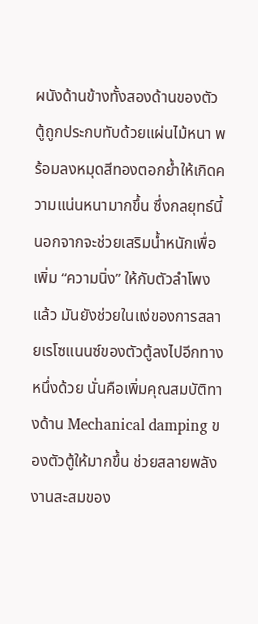ผนังด้านข้างทั้งสองด้านของตัวตู้ถูกประกบทับด้วยแผ่นไม้หนา พร้อมลงหมุดสีทองตอกย้ำให้เกิดความแน่นหนามากขึ้น ซึ่งกลยุทธ์นี้นอกจากจะช่วยเสริมน้ำหนักเพื่อเพิ่ม “ความนิ่ง” ให้กับตัวลำโพงแล้ว มันยังช่วยในแง่ของการสลายเรโซแนนซ์ของตัวตู้ลงไปอีกทางหนึ่งด้วย นั่นคือเพิ่มคุณสมบัติทางด้าน Mechanical damping ของตัวตู้ให้มากขึ้น ช่วยสลายพลังงานสะสมของ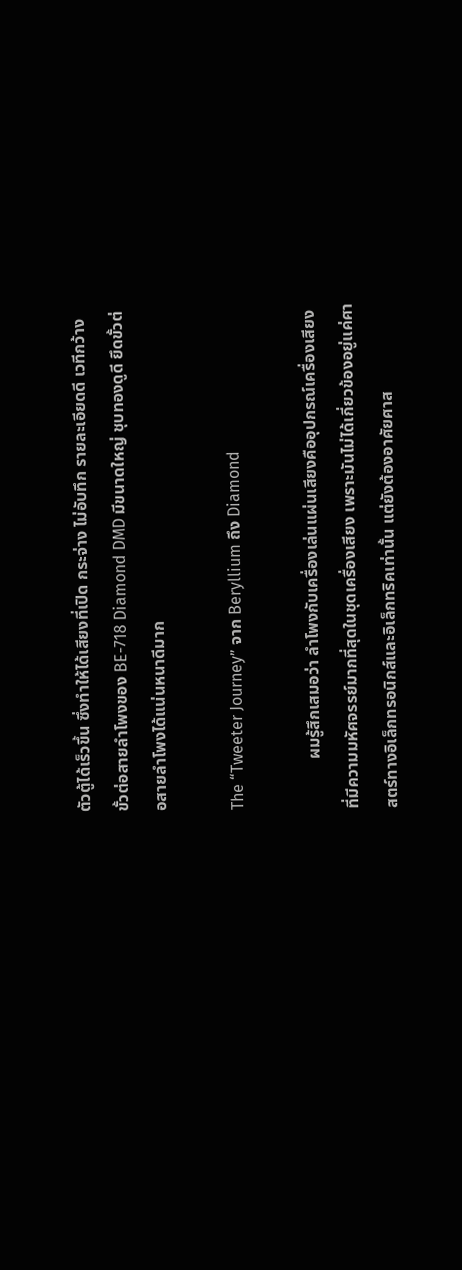ตัวตู้ได้เร็วขึ้น ซึ่งทำให้ได้เสียงที่เปิด กระจ่าง ไม่อับทึก รายละเอียดดี เวทีกว้าง ขั้วต่อสายลำโพงของ BE-718 Diamond DMD มีขนาดใหญ่ ชุบทองดูดี ยึดขั้วต่อสายลำโพงได้แน่นหนาดีมาก

The “Tweeter Journey” จาก Beryllium ถึง Diamond

            ผมรู้สึกเสมอว่า ลำโพงกับเครื่องเล่นแผ่นเสียงคืออุปกรณ์เครื่องเสียงที่มีความมหัศจรรย์มากที่สุดในชุดเครื่องเสียง เพราะมันไม่ได้เกี่ยวข้องอยู่แค่ศาสตร์ทางอิเล็กทรอนิกส์และอิเล็กทริคเท่านั้น แต่ยังต้องอาศัยศาส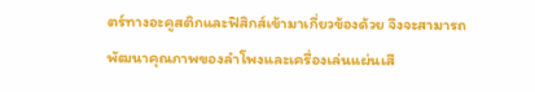ตร์ทางอะคูสติกและฟิสิกส์เข้ามาเกี่ยวข้องด้วย จึงจะสามารถพัฒนาคุณภาพของลำโพงและเครื่องเล่นแผ่นเสี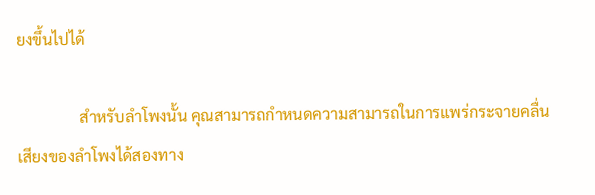ยงขึ้นไปได้

                สำหรับลำโพงนั้น คุณสามารถกำหนดความสามารถในการแพร่กระจายคลื่นเสียงของลำโพงได้สองทาง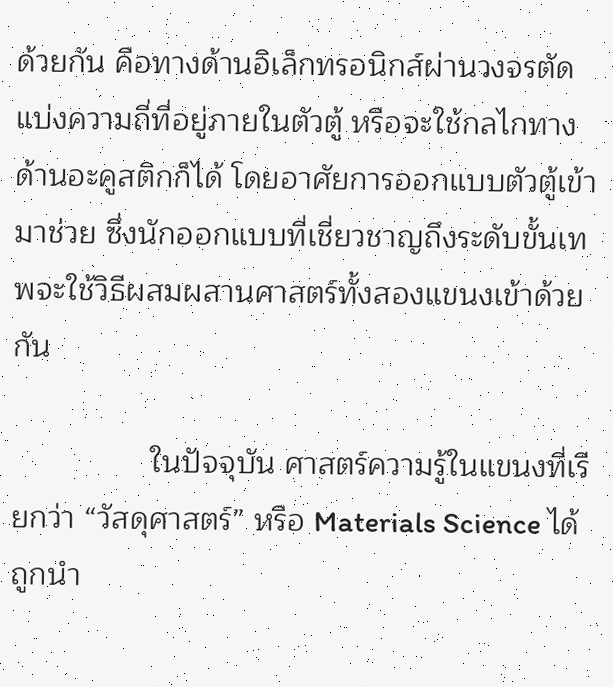ด้วยกัน คือทางด้านอิเล็กทรอนิกส์ผ่านวงจรตัดแบ่งความถี่ที่อยู่ภายในตัวตู้ หรือจะใช้กลไกทางด้านอะคูสติกก็ได้ โดยอาศัยการออกแบบตัวตู้เข้ามาช่วย ซึ่งนักออกแบบที่เชี่ยวชาญถึงระดับขั้นเทพจะใช้วิธีผสมผสานศาสตร์ทั้งสองแขนงเข้าด้วยกัน

                ในปัจจุบัน ศาสตร์ความรู้ในแขนงที่เรียกว่า “วัสดุศาสตร์” หรือ Materials Science ได้ถูกนำ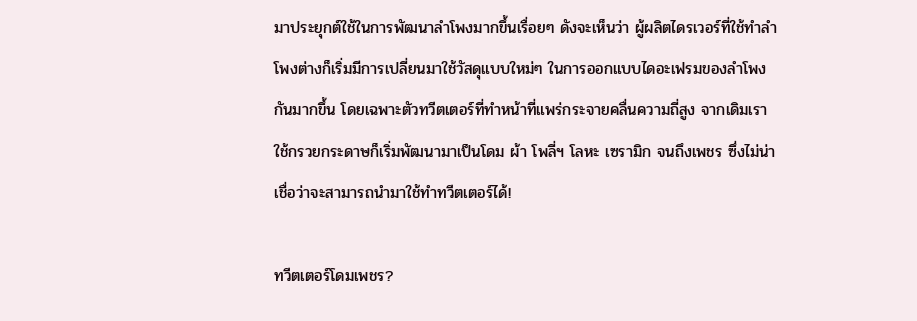มาประยุกต์ใช้ในการพัฒนาลำโพงมากขึ้นเรื่อยๆ ดังจะเห็นว่า ผู้ผลิตไดรเวอร์ที่ใช้ทำลำโพงต่างก็เริ่มมีการเปลี่ยนมาใช้วัสดุแบบใหม่ๆ ในการออกแบบไดอะเฟรมของลำโพงกันมากขึ้น โดยเฉพาะตัวทวีตเตอร์ที่ทำหน้าที่แพร่กระจายคลื่นความถี่สูง จากเดิมเราใช้กรวยกระดาษก็เริ่มพัฒนามาเป็นโดม ผ้า โพลี่ฯ โลหะ เซรามิก จนถึงเพชร ซึ่งไม่น่าเชื่อว่าจะสามารถนำมาใช้ทำทวีตเตอร์ได้!

ทวีตเตอร์โดมเพชร?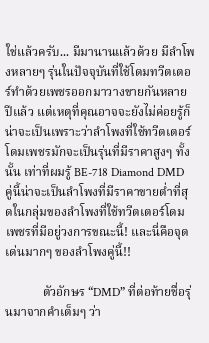ใช่แล้วครับ... มีมานานแล้วด้วย มีลำโพงหลายๆ รุ่นในปัจจุบันที่ใช้โดมทวีตเตอร์ทำด้วยเพชรออกมาวางขายกันหลายปีแล้ว แต่เหตุที่คุณอาจจะยังไม่ค่อยรู้ก็น่าจะเป็นเพราะว่าลำโพงที่ใช้ทวีตเตอร์โดมเพชรมักจะเป็นรุ่นที่มีราคาสูงๆ ทั้งนั้น เท่าที่ผมรู้ BE-718 Diamond DMD คู่นี้น่าจะเป็นลำโพงที่มีราคาขายต่ำที่สุดในกลุ่มของลำโพงที่ใช้ทวีตเตอร์โดมเพชรที่มีอยู่วงการขณะนี้! และนี่คือจุดเด่นมากๆ ของลำโพงคู่นี้!!

            ตัวอักษร “DMD” ที่ต่อท้ายชื่อรุ่นมาจากคำเต็มๆ ว่า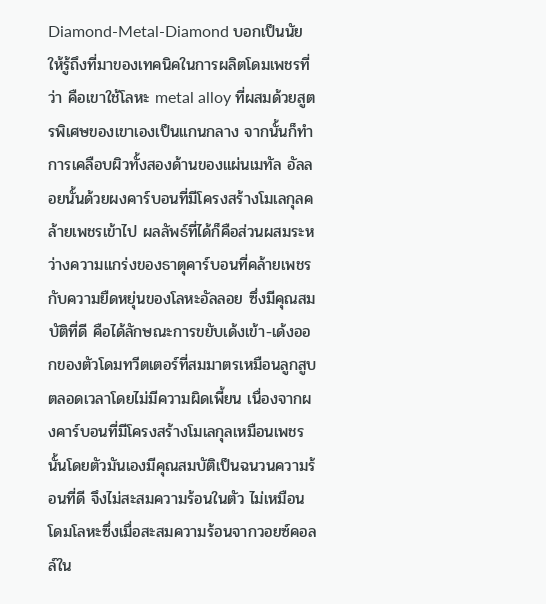Diamond-Metal-Diamond บอกเป็นนัยให้รู้ถึงที่มาของเทคนิคในการผลิตโดมเพชรที่ว่า คือเขาใช้โลหะ metal alloy ที่ผสมด้วยสูตรพิเศษของเขาเองเป็นแกนกลาง จากนั้นก็ทำการเคลือบผิวทั้งสองด้านของแผ่นเมทัล อัลลอยนั้นด้วยผงคาร์บอนที่มีโครงสร้างโมเลกุลคล้ายเพชรเข้าไป ผลลัพธ์ที่ได้ก็คือส่วนผสมระหว่างความแกร่งของธาตุคาร์บอนที่คล้ายเพชรกับความยืดหยุ่นของโลหะอัลลอย ซึ่งมีคุณสมบัติที่ดี คือได้ลักษณะการขยับเด้งเข้า-เด้งออกของตัวโดมทวีตเตอร์ที่สมมาตรเหมือนลูกสูบตลอดเวลาโดยไม่มีความผิดเพี้ยน เนื่องจากผงคาร์บอนที่มีโครงสร้างโมเลกุลเหมือนเพชรนั้นโดยตัวมันเองมีคุณสมบัติเป็นฉนวนความร้อนที่ดี จึงไม่สะสมความร้อนในตัว ไม่เหมือนโดมโลหะซึ่งเมื่อสะสมความร้อนจากวอยซ์คอลล์ใน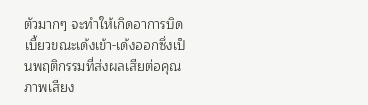ตัวมากๆ จะทำให้เกิดอาการบิดเบี้ยวขณะเด้งเข้า-เด้งออกซึ่งเป็นพฤติกรรมที่ส่งผลเสียต่อคุณภาพเสียง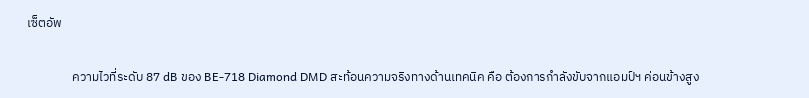เซ็ตอัพ

                ความไวที่ระดับ 87 dB ของ BE-718 Diamond DMD สะท้อนความจริงทางด้านเทคนิค คือ ต้องการกำลังขับจากแอมป์ฯ ค่อนข้างสูง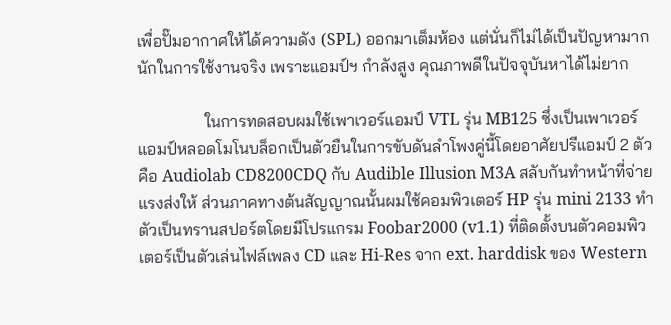เพื่อปั๊มอากาศให้ได้ความดัง (SPL) ออกมาเต็มห้อง แต่นั่นก็ไม่ได้เป็นปัญหามากนักในการใช้งานจริง เพราะแอมป์ฯ กำลังสูง คุณภาพดีในปัจจุบันหาได้ไม่ยาก

                ในการทดสอบผมใช้เพาเวอร์แอมป์ VTL รุ่น MB125 ซึ่งเป็นเพาเวอร์แอมป์หลอดโมโนบล็อกเป็นตัวยืนในการขับดันลำโพงคู่นี้โดยอาศัยปรีแอมป์ 2 ตัว คือ Audiolab CD8200CDQ กับ Audible Illusion M3A สลับกันทำหน้าที่จ่ายแรงส่งให้ ส่วนภาคทางต้นสัญญาณนั้นผมใช้คอมพิวเตอร์ HP รุ่น mini 2133 ทำตัวเป็นทรานสปอร์ตโดยมีโปรแกรม Foobar2000 (v1.1) ที่ติดตั้งบนตัวคอมพิวเตอร์เป็นตัวเล่นไฟล์เพลง CD และ Hi-Res จาก ext. harddisk ของ Western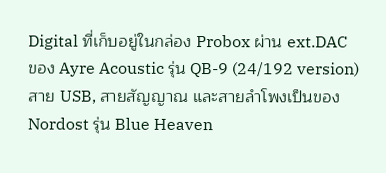Digital ที่เก็บอยู่ในกล่อง Probox ผ่าน ext.DAC ของ Ayre Acoustic รุ่น QB-9 (24/192 version) สาย USB, สายสัญญาณ และสายลำโพงเป็นของ Nordost รุ่น Blue Heaven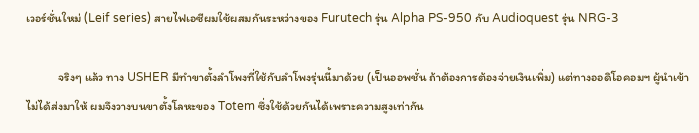เวอร์ชั่นใหม่ (Leif series) สายไฟเอซีผมใช้ผสมกันระหว่างของ Furutech รุ่น Alpha PS-950 กับ Audioquest รุ่น NRG-3

            จริงๆ แล้ว ทาง USHER มีทำขาตั้งลำโพงที่ใช้กับลำโพงรุ่นนี้มาด้วย (เป็นออพชั่น ถ้าต้องการต้องจ่ายเงินเพิ่ม) แต่ทางออดิโอคอมฯ ผู้นำเข้าไม่ได้ส่งมาให้ ผมจึงวางบนขาตั้งโลหะของ Totem ซึ่งใช้ด้วยกันได้เพราะความสูงเท่ากัน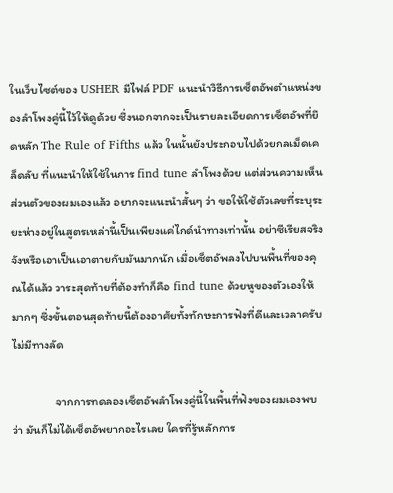ในเว็บไซต์ของ USHER มีไฟล์ PDF แนะนำวิธีการเซ็ตอัพตำแหน่งของลำโพงคู่นี้ไว้ให้ดูด้วย ซึ่งนอกจากจะเป็นรายละเอียดการเซ็ตอัพที่ยึดหลัก The Rule of Fifths แล้ว ในนั้นยังประกอบไปด้วยกลเม็ดเคล็ดลับ ที่แนะนำให้ใช้ในการ find tune ลำโพงด้วย แต่ส่วนความเห็นส่วนตัวของผมเองแล้ว อยากจะแนะนำสั้นๆ ว่า ขอให้ใช้ตัวเลขที่ระบุระยะห่างอยู่ในสูตรเหล่านี้เป็นเพียงแค่ไกด์นำทางเท่านั้น อย่าซีเรียสจริงจังหรือเอาเป็นเอาตายกับมันมากนัก เมื่อเซ็ตอัพลงไปบนพื้นที่ของคุณได้แล้ว วาระสุดท้ายที่ต้องทำก็คือ find tune ด้วยหูของตัวเองให้มากๆ ซึ่งขั้นตอนสุดท้ายนี้ต้องอาศัยทั้งทักษะการฟังที่ดีและเวลาครับ ไม่มีทางลัด

                จากการทดลองเซ็ตอัพลำโพงคู่นี้ในพื้นที่ฟังของผมเองพบว่า มันก็ไม่ได้เซ็ตอัพยากอะไรเลย ใครที่รู้หลักการ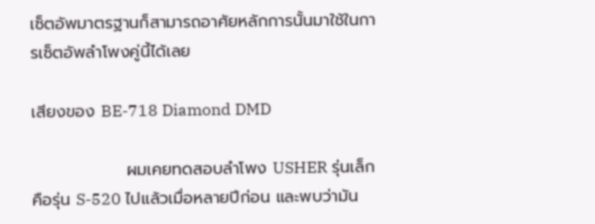เซ็ตอัพมาตรฐานก็สามารถอาศัยหลักการนั้นมาใช้ในการเซ็ตอัพลำโพงคู่นี้ได้เลย

เสียงของ BE-718 Diamond DMD

                ผมเคยทดสอบลำโพง USHER รุ่นเล็กคือรุ่น S-520 ไปแล้วเมื่อหลายปีก่อน และพบว่ามัน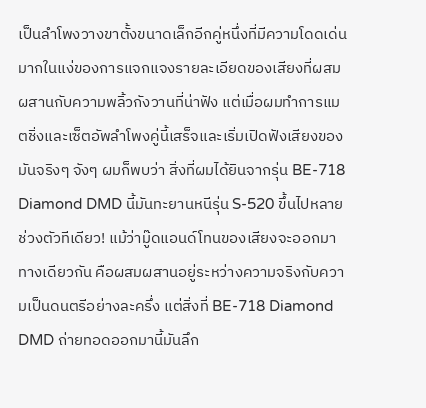เป็นลำโพงวางขาตั้งขนาดเล็กอีกคู่หนึ่งที่มีความโดดเด่นมากในแง่ของการแจกแจงรายละเอียดของเสียงที่ผสมผสานกับความพลิ้วกังวานที่น่าฟัง แต่เมื่อผมทำการแมตชิ่งและเซ็ตอัพลำโพงคู่นี้เสร็จและเริ่มเปิดฟังเสียงของมันจริงๆ จังๆ ผมก็พบว่า สิ่งที่ผมได้ยินจากรุ่น BE-718 Diamond DMD นี้มันทะยานหนีรุ่น S-520 ขึ้นไปหลายช่วงตัวทีเดียว! แม้ว่ามู๊ดแอนด์โทนของเสียงจะออกมาทางเดียวกัน คือผสมผสานอยู่ระหว่างความจริงกับความเป็นดนตรีอย่างละครึ่ง แต่สิ่งที่ BE-718 Diamond DMD ถ่ายทอดออกมานี้มันลึก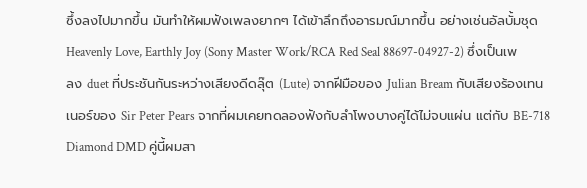ซึ้งลงไปมากขึ้น มันทำให้ผมฟังเพลงยากๆ ได้เข้าลึกถึงอารมณ์มากขึ้น อย่างเช่นอัลบั้มชุด Heavenly Love, Earthly Joy (Sony Master Work/RCA Red Seal 88697-04927-2) ซึ่งเป็นเพลง duet ที่ประชันกันระหว่างเสียงดีดลุ๊ต (Lute) จากฝีมือของ Julian Bream กับเสียงร้องเทนเนอร์ของ Sir Peter Pears จากที่ผมเคยทดลองฟังกับลำโพงบางคู่ได้ไม่จบแผ่น แต่กับ BE-718 Diamond DMD คู่นี้ผมสา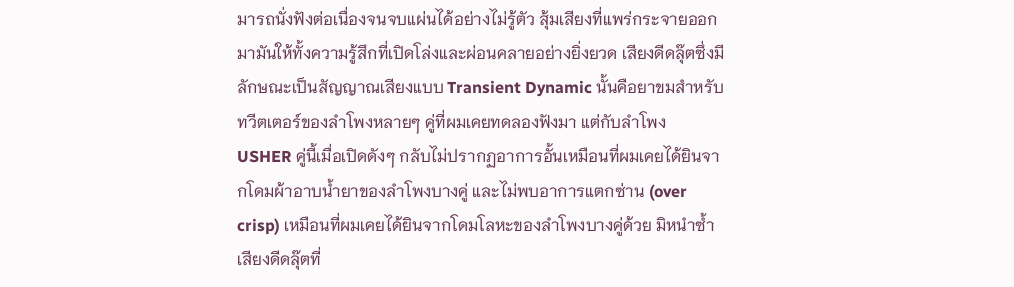มารถนั่งฟังต่อเนื่องจนจบแผ่นได้อย่างไม่รู้ตัว สุ้มเสียงที่แพร่กระจายออกมามันให้ทั้งความรู้สึกที่เปิดโล่งและผ่อนคลายอย่างยิ่งยวด เสียงดีดลุ๊ตซึ่งมีลักษณะเป็นสัญญาณเสียงแบบ Transient Dynamic นั้นคือยาขมสำหรับทวีตเตอร์ของลำโพงหลายๆ คู่ที่ผมเคยทดลองฟังมา แต่กับลำโพง USHER คู่นี้เมื่อเปิดดังๆ กลับไม่ปรากฏอาการอั้นเหมือนที่ผมเคยได้ยินจากโดมผ้าอาบน้ำยาของลำโพงบางคู่ และไม่พบอาการแตกซ่าน (over crisp) เหมือนที่ผมเคยได้ยินจากโดมโลหะของลำโพงบางคู่ด้วย มิหนำซ้ำ เสียงดีดลุ๊ตที่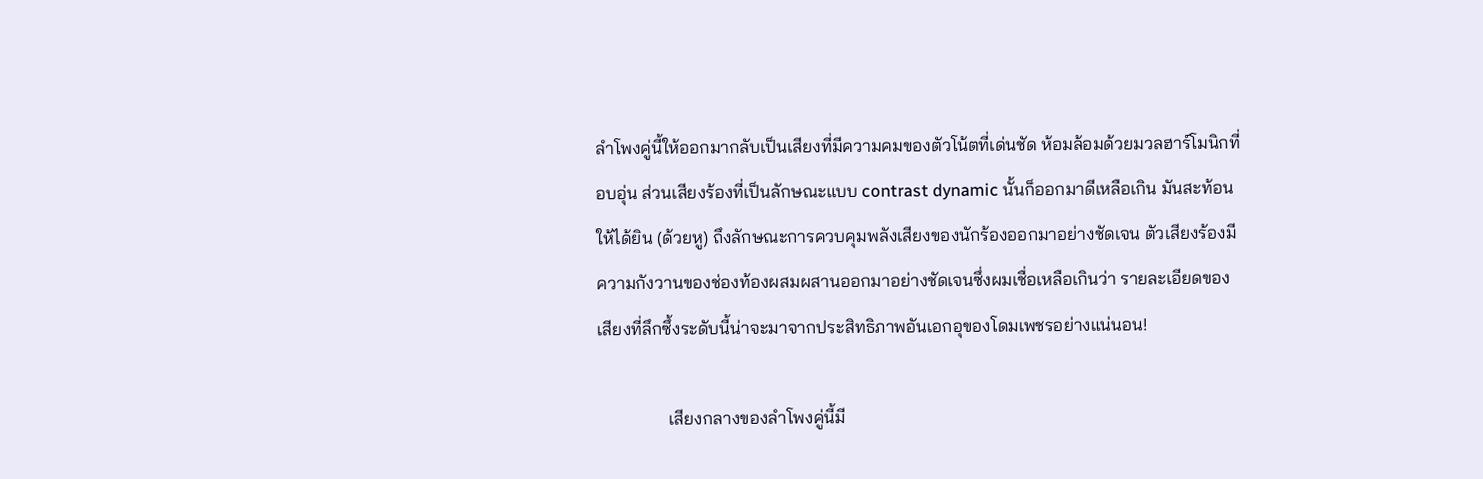ลำโพงคู่นี้ให้ออกมากลับเป็นเสียงที่มีความคมของตัวโน้ตที่เด่นชัด ห้อมล้อมด้วยมวลฮาร์โมนิกที่อบอุ่น ส่วนเสียงร้องที่เป็นลักษณะแบบ contrast dynamic นั้นก็ออกมาดีเหลือเกิน มันสะท้อนให้ได้ยิน (ด้วยหู) ถึงลักษณะการควบคุมพลังเสียงของนักร้องออกมาอย่างชัดเจน ตัวเสียงร้องมีความกังวานของช่องท้องผสมผสานออกมาอย่างชัดเจนซึ่งผมเชื่อเหลือเกินว่า รายละเอียดของเสียงที่ลึกซึ้งระดับนี้น่าจะมาจากประสิทธิภาพอันเอกอุของโดมเพชรอย่างแน่นอน!

                เสียงกลางของลำโพงคู่นี้มี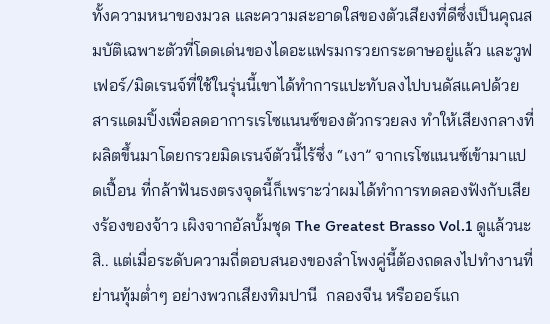ทั้งความหนาของมวล และความสะอาดใสของตัวเสียงที่ดีซึ่งเป็นคุณสมบัติเฉพาะตัวที่โดดเด่นของไดอะแฟรมกรวยกระดาษอยู่แล้ว และวูฟเฟอร์/มิดเรนจ์ที่ใช้ในรุ่นนี้เขาได้ทำการแปะทับลงไปบนดัสแคปด้วยสารแดมปิ้งเพื่อลดอาการเรโซแนนซ์ของตัวกรวยลง ทำให้เสียงกลางที่ผลิตขึ้นมาโดยกรวยมิดเรนจ์ตัวนี้ไร้ซึ่ง “เงา” จากเรโซแนนซ์เข้ามาแปดเปื้อน ที่กล้าฟันธงตรงจุดนี้ก็เพราะว่าผมได้ทำการทดลองฟังกับเสียงร้องของจ้าว เผิงจากอัลบั้มชุด The Greatest Brasso Vol.1 ดูแล้วนะสิ.. แต่เมื่อระดับความถี่ตอบสนองของลำโพงคู่นี้ต้องถดลงไปทำงานที่ย่านทุ้มต่ำๆ อย่างพวกเสียงทิมปานี  กลองจีน หรือออร์แก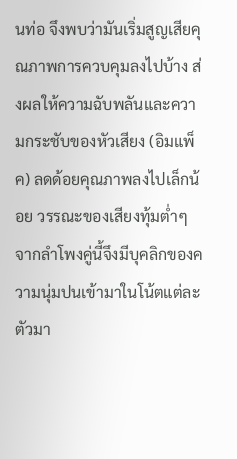นท่อ จึงพบว่ามันเริ่มสูญเสียคุณภาพการควบคุมลงไปบ้าง ส่งผลให้ความฉับพลันและความกระชับของหัวเสียง (อิมแพ็ค) ลดด้อยคุณภาพลงไปเล็กน้อย วรรณะของเสียงทุ้มต่ำๆ จากลำโพงคู่นี้จึงมีบุคลิกของความนุ่มปนเข้ามาในโน้ตแต่ละตัวมา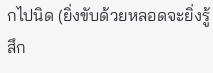กไปนิด (ยิ่งขับด้วยหลอดจะยิ่งรู้สึก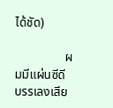ได้ชัด)

                ผมมีแผ่นซีดีบรรเลงเสีย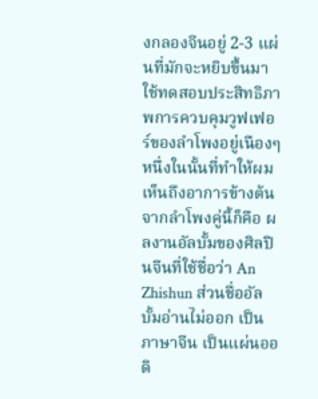งกลองจีนอยู่ 2-3 แผ่นที่มักจะหยิบขึ้นมาใช้ทดสอบประสิทธิภาพการควบคุมวูฟเฟอร์ของลำโพงอยู่เนืองๆ หนึ่งในนั้นที่ทำให้ผมเห็นถึงอาการข้างต้นจากลำโพงคู่นี้ก็คือ ผลงานอัลบั้มของศิลปินจีนที่ใช้ชื่อว่า An Zhishun ส่วนชื่ออัลบั้มอ่านไม่ออก เป็นภาษาจีน เป็นแผ่นออดิ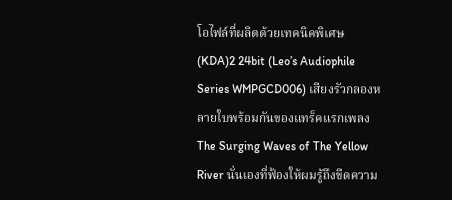โอไฟล์ที่ผลิตด้วยเทคนิคพิเศษ (KDA)2 24bit (Leo’s Audiophile Series WMPGCD006) เสียงรัวกลองหลายใบพร้อมกันของแทร็คแรกเพลง The Surging Waves of The Yellow River นั่นเองที่ฟ้องให้ผมรู้ถึงขีดความ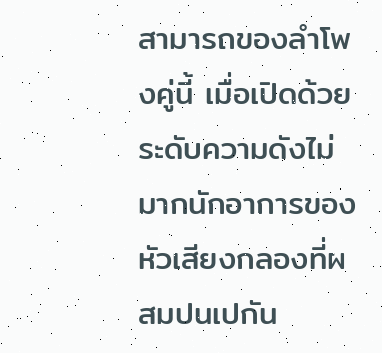สามารถของลำโพงคู่นี้ เมื่อเปิดด้วยระดับความดังไม่มากนักอาการของหัวเสียงกลองที่ผสมปนเปกัน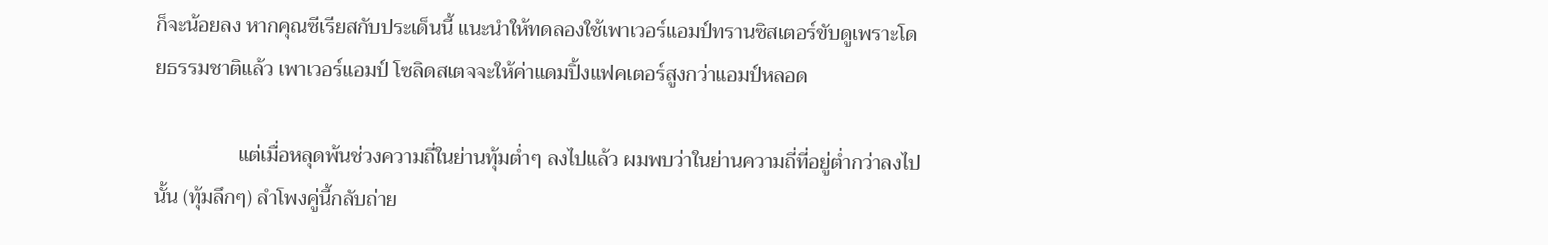ก็จะน้อยลง หากคุณซีเรียสกับประเด็นนี้ แนะนำให้ทดลองใช้เพาเวอร์แอมป์ทรานซิสเตอร์ขับดูเพราะโดยธรรมชาติแล้ว เพาเวอร์แอมป์ โซลิดสเตจจะให้ค่าแดมปิ้งแฟคเตอร์สูงกว่าแอมป์หลอด

                แต่เมื่อหลุดพ้นช่วงความถี่ในย่านทุ้มต่ำๆ ลงไปแล้ว ผมพบว่าในย่านความถี่ที่อยู่ต่ำกว่าลงไปนั้น (ทุ้มลึกๆ) ลำโพงคู่นี้กลับถ่าย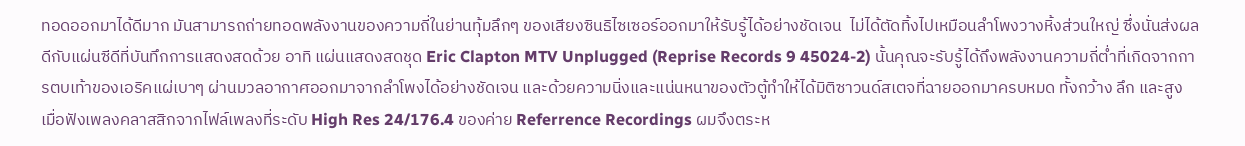ทอดออกมาได้ดีมาก มันสามารถถ่ายทอดพลังงานของความถี่ในย่านทุ้มลึกๆ ของเสียงซินธิไซเซอร์ออกมาให้รับรู้ได้อย่างชัดเจน  ไม่ได้ตัดทิ้งไปเหมือนลำโพงวางหิ้งส่วนใหญ่ ซึ่งนั่นส่งผลดีกับแผ่นซีดีที่บันทึกการแสดงสดด้วย อาทิ แผ่นแสดงสดชุด Eric Clapton MTV Unplugged (Reprise Records 9 45024-2) นั้นคุณจะรับรู้ได้ถึงพลังงานความถี่ต่ำที่เกิดจากการตบเท้าของเอริคแผ่เบาๆ ผ่านมวลอากาศออกมาจากลำโพงได้อย่างชัดเจน และด้วยความนิ่งและแน่นหนาของตัวตู้ทำให้ได้มิติซาวนด์สเตจที่ฉายออกมาครบหมด ทั้งกว้าง ลึก และสูง เมื่อฟังเพลงคลาสสิกจากไฟล์เพลงที่ระดับ High Res 24/176.4 ของค่าย Referrence Recordings ผมจึงตระห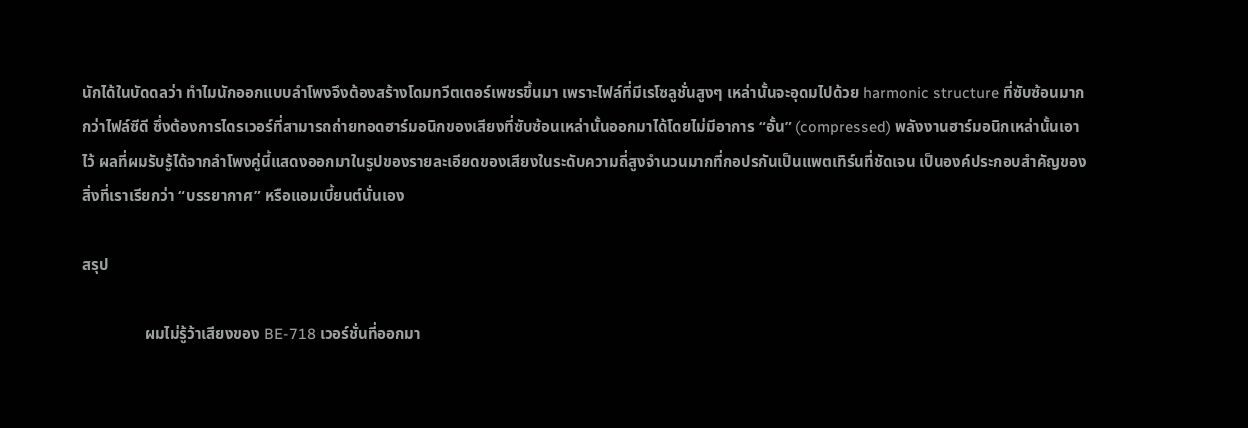นักได้ในบัดดลว่า ทำไมนักออกแบบลำโพงจึงต้องสร้างโดมทวีตเตอร์เพชรขึ้นมา เพราะไฟล์ที่มีเรโซลูชั่นสูงๆ เหล่านั้นจะอุดมไปด้วย harmonic structure ที่ซับซ้อนมากกว่าไฟล์ซีดี ซึ่งต้องการไดรเวอร์ที่สามารถถ่ายทอดฮาร์มอนิกของเสียงที่ซับซ้อนเหล่านั้นออกมาได้โดยไม่มีอาการ “อั้น” (compressed) พลังงานฮาร์มอนิกเหล่านั้นเอาไว้ ผลที่ผมรับรู้ได้จากลำโพงคู่นี้แสดงออกมาในรูปของรายละเอียดของเสียงในระดับความถี่สูงจำนวนมากที่กอปรกันเป็นแพตเทิร์นที่ชัดเจน เป็นองค์ประกอบสำคัญของสิ่งที่เราเรียกว่า “บรรยากาศ” หรือแอมเบี้ยนต์นั่นเอง

สรุป

                ผมไม่รู้ว้าเสียงของ BE-718 เวอร์ชั่นที่ออกมา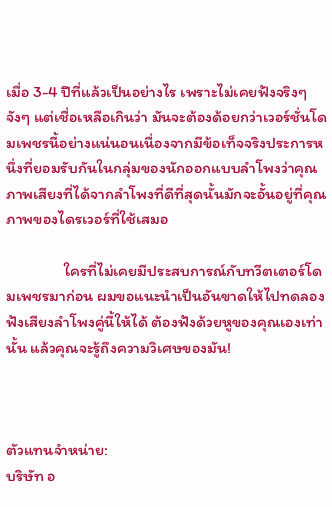เมื่อ 3-4 ปีที่แล้วเป็นอย่างไร เพราะไม่เคยฟังจริงๆ จังๆ แต่เชื่อเหลือเกินว่า มันจะต้องด้อยกว่าเวอร์ชั่นโดมเพชรนี้อย่างแน่นอนเนื่องจากมีข้อเท็จจริงประการหนึ่งที่ยอมรับกันในกลุ่มของนักออกแบบลำโพงว่าคุณภาพเสียงที่ได้จากลำโพงที่ดีที่สุดนั้นมักจะอั้นอยู่ที่คุณภาพของไดรเวอร์ที่ใช้เสมอ

                ใครที่ไม่เคยมีประสบการณ์กับทวีตเตอร์โดมเพชรมาก่อน ผมขอแนะนำเป็นอันขาดให้ไปทดลองฟังเสียงลำโพงคู่นี้ให้ได้ ต้องฟังด้วยหูของคุณเองเท่านั้น แล้วคุณจะรู้ถึงความวิเศษของมัน!



ตัวแทนจำหน่าย:
บริษัท อ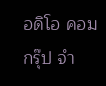อดิโอ คอม กรุ๊ป จำ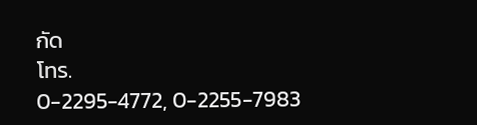กัด
โทร.
0-2295-4772, 0-2255-7983